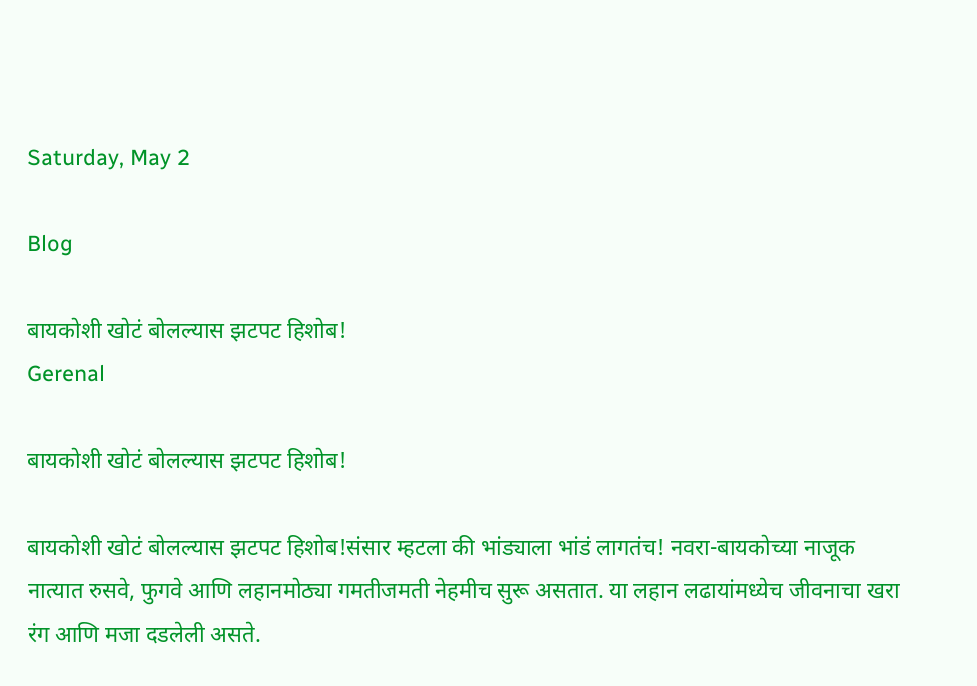Saturday, May 2

Blog

बायकोशी खोटं बोलल्यास झटपट हिशोब!
Gerenal

बायकोशी खोटं बोलल्यास झटपट हिशोब!

बायकोशी खोटं बोलल्यास झटपट हिशोब!संसार म्हटला की भांड्याला भांडं लागतंच! नवरा-बायकोच्या नाजूक नात्यात रुसवे, फुगवे आणि लहानमोठ्या गमतीजमती नेहमीच सुरू असतात. या लहान लढायांमध्येच जीवनाचा खरा रंग आणि मजा दडलेली असते.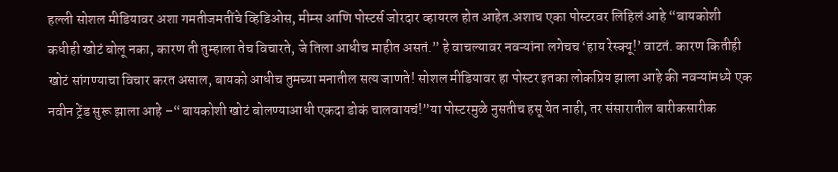हल्ली सोशल मीडियावर अशा गमतीजमतींचे व्हिडिओस, मीम्स आणि पोस्टर्स जोरदार व्हायरल होत आहेत.अशाच एका पोस्टरवर लिहिलं आहे “बायकोशी कधीही खोटं बोलू नका, कारण ती तुम्हाला तेच विचारते, जे तिला आधीच माहीत असतं.” हे वाचल्यावर नवऱ्यांना लगेचच ‘हाय रेस्क्यू!’ वाटतं. कारण कितीही खोटं सांगण्याचा विचार करत असाल, बायको आधीच तुमच्या मनातील सत्य जाणते! सोशल मीडियावर हा पोस्टर इतका लोकप्रिय झाला आहे की नवऱ्यांमध्ये एक नवीन ट्रेंड सुरू झाला आहे –“बायकोशी खोटं बोलण्याआधी एकदा डोकं चालवायचं!”या पोस्टरमुळे नुसतीच हसू येत नाही, तर संसारातील बारीकसारीक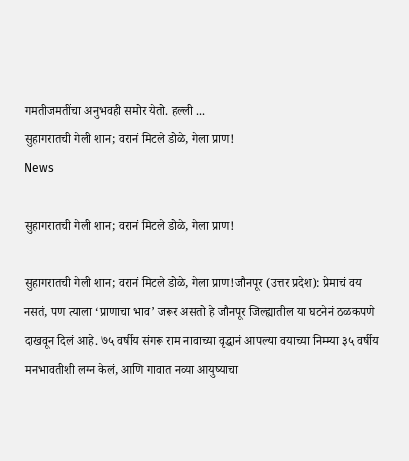गमतीजमतींचा अनुभवही समोर येतो. हल्ली ...
सुहागरातची गेली शान; वरानं मिटले डोळे, गेला प्राण!
News

सुहागरातची गेली शान; वरानं मिटले डोळे, गेला प्राण!

सुहागरातची गेली शान; वरानं मिटले डोळे, गेला प्राण!जौनपूर (उत्तर प्रदेश): प्रेमाचं वय नसतं, पण त्याला ‘प्राणाचा भाव’ जरूर असतो हे जौनपूर जिल्ह्यातील या घटनेनं ठळकपणे दाखवून दिलं आहे. ७५ वर्षीय संगरू राम नावाच्या वृद्धानं आपल्या वयाच्या निम्म्या ३५ वर्षीय मनभावतीशी लग्न केलं, आणि गावात नव्या आयुष्याचा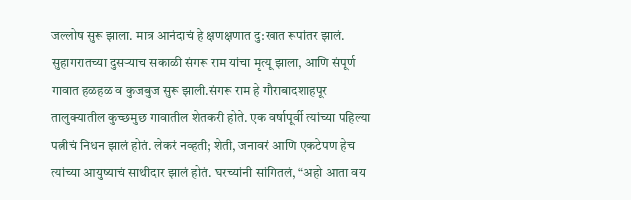जल्लोष सुरू झाला. मात्र आनंदाचं हे क्षणक्षणात दु:खात रूपांतर झालं. सुहागरातच्या दुसऱ्याच सकाळी संगरू राम यांचा मृत्यू झाला, आणि संपूर्ण गावात हळहळ व कुजबुज सुरू झाली.संगरू राम हे गौराबादशाहपूर तालुक्यातील कुच्छमुछ गावातील शेतकरी होते. एक वर्षापूर्वी त्यांच्या पहिल्या पत्नीचं निधन झालं होतं. लेकरं नव्हती; शेती, जनावरं आणि एकटेपण हेच त्यांच्या आयुष्याचं साथीदार झालं होतं. घरच्यांनी सांगितलं, “अहो आता वय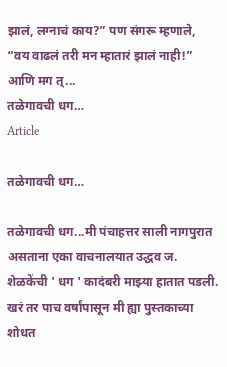झालं, लग्नाचं काय?” पण संगरू म्हणाले, “वय वाढलं तरी मन म्हातारं झालं नाही!” आणि मग त्...
तळेगावची धग…
Article

तळेगावची धग…

तळेगावची धग...मी पंचाहत्तर साली नागपुरात असताना एका वाचनालयात उद्धव ज. शेळकेंची ' धग ' कादंबरी माझ्या हातात पडली. खरं तर पाच वर्षांपासून मी ह्या पुस्तकाच्या शोधत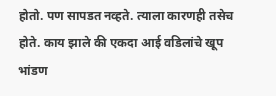होतो. पण सापडत नव्हते. त्याला कारणही तसेच होते. काय झाले की एकदा आई वडिलांचे खूप भांडण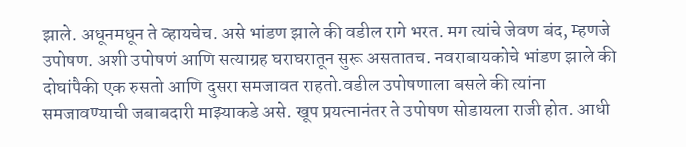झाले. अधूनमधून ते व्हायचेच. असे भांडण झाले की वडील रागे भरत. मग त्यांचे जेवण बंद, म्हणजे उपोषण. अशी उपोषणं आणि सत्याग्रह घराघरातून सुरू असतातच. नवराबायकोचे भांडण झाले की दोघांपैकी एक रुसतो आणि दुसरा समजावत राहतो.वडील उपोषणाला बसले की त्यांना समजावण्याची जबाबदारी माझ्याकडे असे. खूप प्रयत्नानंतर ते उपोषण सोडायला राजी होत. आधी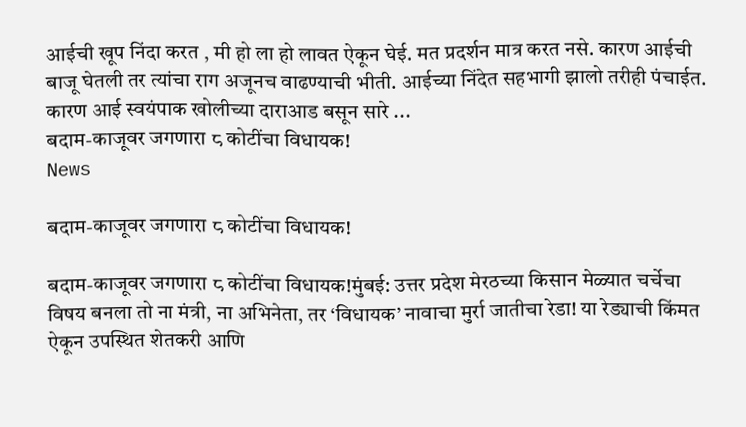आईची खूप निंदा करत , मी हो ला हो लावत ऐकून घेई. मत प्रदर्शन मात्र करत नसे. कारण आईची बाजू घेतली तर त्यांचा राग अजूनच वाढण्याची भीती. आईच्या निंदेत सहभागी झालो तरीही पंचाईत. कारण आई स्वयंपाक खोलीच्या दाराआड बसून सारे ...
बदाम-काजूवर जगणारा ८ कोटींचा विधायक!
News

बदाम-काजूवर जगणारा ८ कोटींचा विधायक!

बदाम-काजूवर जगणारा ८ कोटींचा विधायक!मुंबई: उत्तर प्रदेश मेरठच्या किसान मेळ्यात चर्चेचा विषय बनला तो ना मंत्री, ना अभिनेता, तर ‘विधायक’ नावाचा मुर्रा जातीचा रेडा! या रेड्याची किंमत ऐकून उपस्थित शेतकरी आणि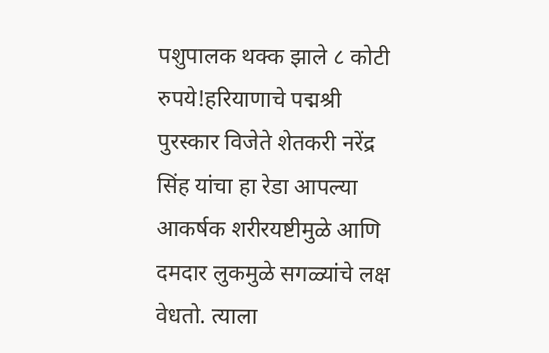पशुपालक थक्क झाले ८ कोटी रुपये!हरियाणाचे पद्मश्री पुरस्कार विजेते शेतकरी नरेंद्र सिंह यांचा हा रेडा आपल्या आकर्षक शरीरयष्टीमुळे आणि दमदार लुकमुळे सगळ्यांचे लक्ष वेधतो. त्याला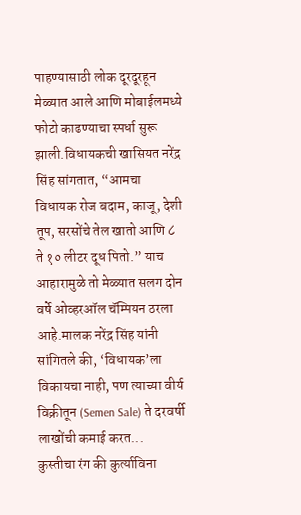पाहण्यासाठी लोक दूरदूरहून मेळ्यात आले आणि मोबाईलमध्ये फोटो काढण्याचा स्पर्धा सुरू झाली.विधायकची खासियत नरेंद्र सिंह सांगतात, “आमचा विधायक रोज बदाम, काजू, देशी तूप, सरसोंचे तेल खातो आणि ८ ते १० लीटर दूध पितो.” याच आहारामुळे तो मेळ्यात सलग दोन वर्षे ओव्हरऑल चॅम्पियन ठरला आहे.मालक नरेंद्र सिंह यांनी सांगितले की, ‘विधायक’ला विकायचा नाही, पण त्याच्या वीर्य विक्रीतून (Semen Sale) ते दरवर्षी लाखोंची कमाई करत...
कुस्तीचा रंग की कुर्त्याविना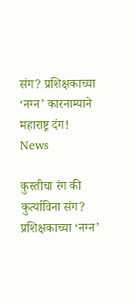संग? प्रशिक्षकाच्या ‘नग्न’ कारनाम्याने महाराष्ट्र दंग!
News

कुस्तीचा रंग की कुर्त्याविना संग? प्रशिक्षकाच्या ‘नग्न’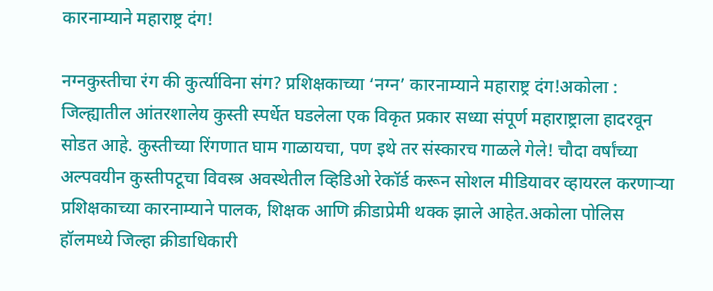कारनाम्याने महाराष्ट्र दंग!

नग्नकुस्तीचा रंग की कुर्त्याविना संग? प्रशिक्षकाच्या ‘नग्न’ कारनाम्याने महाराष्ट्र दंग!अकोला : जिल्ह्यातील आंतरशालेय कुस्ती स्पर्धेत घडलेला एक विकृत प्रकार सध्या संपूर्ण महाराष्ट्राला हादरवून सोडत आहे. कुस्तीच्या रिंगणात घाम गाळायचा, पण इथे तर संस्कारच गाळले गेले! चौदा वर्षांच्या अल्पवयीन कुस्तीपटूचा विवस्त्र अवस्थेतील व्हिडिओ रेकॉर्ड करून सोशल मीडियावर व्हायरल करणाऱ्या प्रशिक्षकाच्या कारनाम्याने पालक, शिक्षक आणि क्रीडाप्रेमी थक्क झाले आहेत.अकोला पोलिस हॉलमध्ये जिल्हा क्रीडाधिकारी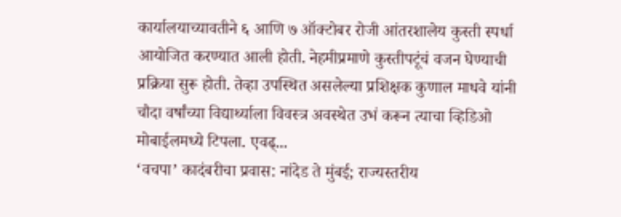कार्यालयाच्यावतीने ६ आणि ७ ऑक्टोबर रोजी आंतरशालेय कुस्ती स्पर्धा आयोजित करण्यात आली होती. नेहमीप्रमाणे कुस्तीपटूंचं वजन घेण्याची प्रक्रिया सुरू होती. तेव्हा उपस्थित असलेल्या प्रशिक्षक कुणाल माधवे यांनी चौदा वर्षांच्या विद्यार्थ्याला विवस्त्र अवस्थेत उभं करून त्याचा व्हिडिओ मोबाईलमध्ये टिपला. एवढ्...
‘वचपा’ कादंबरीचा प्रवास: नांदेड ते मुंबई; राज्यस्तरीय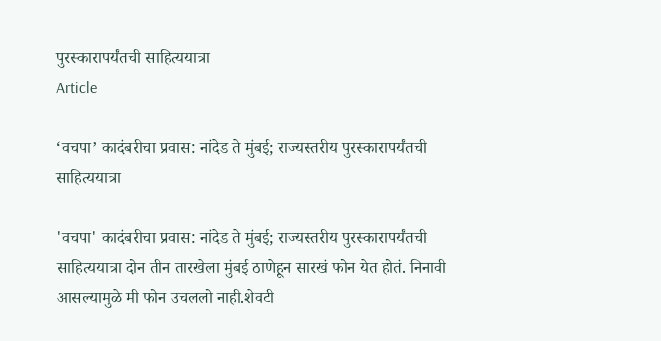पुरस्कारापर्यंतची साहित्ययात्रा
Article

‘वचपा’ कादंबरीचा प्रवास: नांदेड ते मुंबई; राज्यस्तरीय पुरस्कारापर्यंतची साहित्ययात्रा

'वचपा' कादंबरीचा प्रवास: नांदेड ते मुंबई; राज्यस्तरीय पुरस्कारापर्यंतची साहित्ययात्रा दोन तीन तारखेला मुंबई ठाणेहून सारखं फोन येत होतं. निनावी आसल्यामुळे मी फोन उचललो नाही.शेवटी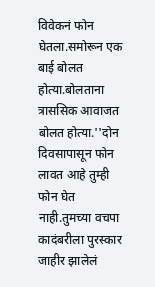विवेकनं फोन घेतला.समोरून एक बाई बोलत होत्या.बोलताना त्राससिक आवाजत बोलत होत्या.''दोन दिवसापासून फोन लावत आहे तुम्ही फोन घेत नाही.तुमच्या वचपा कादंबरीला पुरस्कार जाहीर झालेलं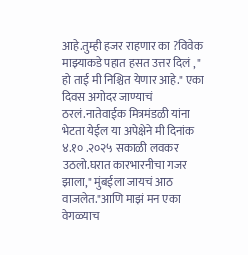आहे.तुम्ही हजर राहणार का ?विवेक माझ्याकडे पहात हसत उत्तर दिलं , " हो ताई मी निश्चित येणार आहे." एका दिवस अगोदर जाण्याचं ठरलं.नातेवाईक मित्रमंडळी यांना भेटता येईल या अपेक्षेने मी दिनांक ४.१० .२०२५ सकाळी लवकर उठलो.घरात कारभारनीचा गजर झाला," मुंबईला जायचं आठ वाजलेत."आणि माझं मन एका वेगळ्याच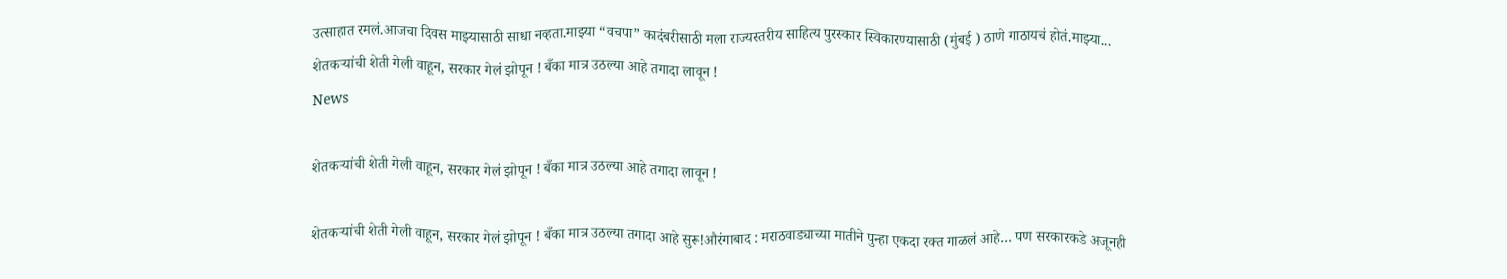उत्साहात रमलं.आजचा दिवस माझ्यासाठी साधा नव्हता.माझ्या “वचपा” कादंबरीसाठी मला राज्यस्तरीय साहित्य पुरस्कार स्विकारण्यासाठी (मुंबई ) ठाणे गाठायचं होतं.माझ्या...
शेतकऱ्यांची शेती गेली वाहून, सरकार गेलं झोपून ! बँका मात्र उठल्या आहे तगादा लावून !
News

शेतकऱ्यांची शेती गेली वाहून, सरकार गेलं झोपून ! बँका मात्र उठल्या आहे तगादा लावून !

शेतकऱ्यांची शेती गेली वाहून, सरकार गेलं झोपून ! बँका मात्र उठल्या तगादा आहे सुरू!औरंगाबाद : मराठवाड्याच्या मातीने पुन्हा एकदा रक्त गाळलं आहे… पण सरकारकडे अजूनही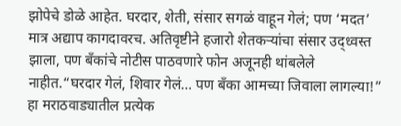झोपेचे डोळे आहेत. घरदार, शेती, संसार सगळं वाहून गेलं; पण ‘मदत’ मात्र अद्याप कागदावरच. अतिवृष्टीने हजारो शेतकऱ्यांचा संसार उद्ध्वस्त झाला, पण बँकांचे नोटीस पाठवणारे फोन अजूनही थांबलेले नाहीत.“घरदार गेलं, शिवार गेलं… पण बँका आमच्या जिवाला लागल्या!” हा मराठवाड्यातील प्रत्येक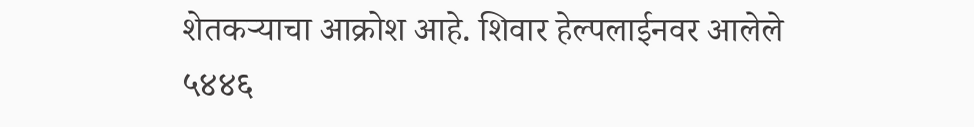शेतकऱ्याचा आक्रोश आहे. शिवार हेल्पलाईनवर आलेले ५४४६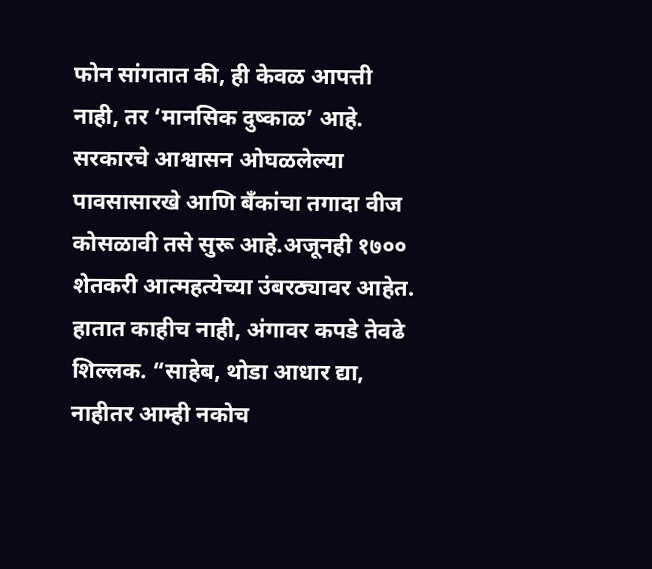फोन सांगतात की, ही केवळ आपत्ती नाही, तर ‘मानसिक दुष्काळ’ आहे. सरकारचे आश्वासन ओघळलेल्या पावसासारखे आणि बँकांचा तगादा वीज कोसळावी तसे सुरू आहे.अजूनही १७०० शेतकरी आत्महत्येच्या उंबरठ्यावर आहेत. हातात काहीच नाही, अंगावर कपडे तेवढे शिल्लक. “साहेब, थोडा आधार द्या, नाहीतर आम्ही नकोच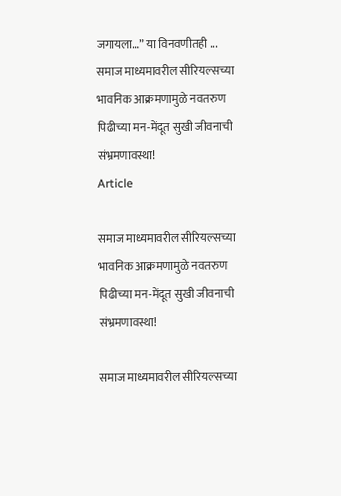जगायला…” या विनवणीतही ...
समाज माध्यमावरील सीरियल्सच्या भावनिक आक्रमणामुळे नवतरुण पिढीच्या मन-मेंदूत सुखी जीवनाची संभ्रमणावस्था!
Article

समाज माध्यमावरील सीरियल्सच्या भावनिक आक्रमणामुळे नवतरुण पिढीच्या मन-मेंदूत सुखी जीवनाची संभ्रमणावस्था!

समाज माध्यमावरील सीरियल्सच्या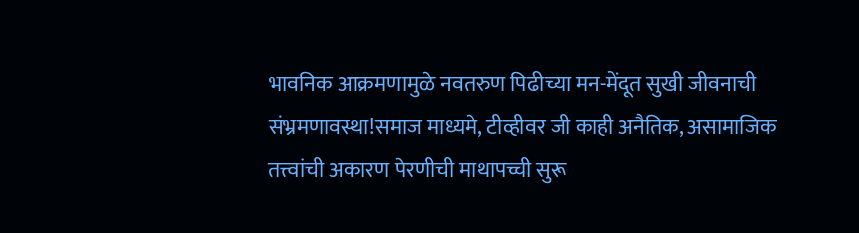भावनिक आक्रमणामुळे नवतरुण पिढीच्या मन-मेंदूत सुखी जीवनाची संभ्रमणावस्था!समाज माध्यमे, टीव्हीवर जी काही अनैतिक, असामाजिक तत्त्वांची अकारण पेरणीची माथापच्ची सुरू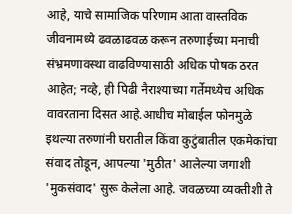आहे, याचे सामाजिक परिणाम आता वास्तविक जीवनामध्ये ढवळाढवळ करून तरुणाईच्या मनाची संभ्रमणावस्था वाढविण्यासाठी अधिक पोषक ठरत आहेत; नव्हे, ही पिढी नैराश्याच्या गर्तेमध्येच अधिक वावरताना दिसत आहे.आधीच मोबाईल फोनमुळे इथल्या तरुणांनी घरातील किंवा कुटुंबातील एकमेकांचा संवाद तोडून, आपल्या 'मुठीत' आलेल्या जगाशी 'मुकसंवाद' सुरू केलेला आहे. जवळच्या व्यक्तीशी ते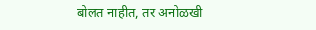बोलत नाहीत, तर अनोळखी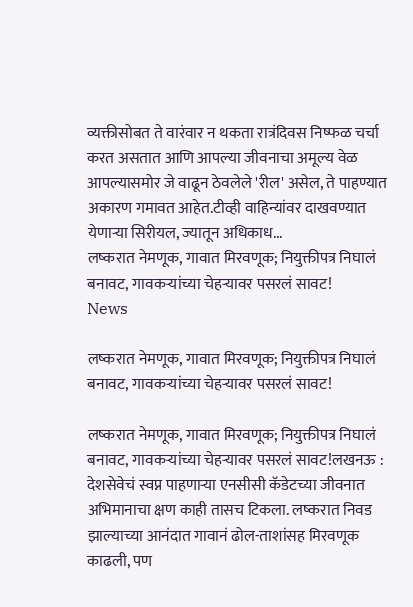व्यक्तीसोबत ते वारंवार न थकता रात्रंदिवस निष्फळ चर्चा करत असतात आणि आपल्या जीवनाचा अमूल्य वेळ आपल्यासमोर जे वाढून ठेवलेले 'रील' असेल, ते पाहण्यात अकारण गमावत आहेत.टीव्ही वाहिन्यांवर दाखवण्यात येणाऱ्या सिरीयल, ज्यातून अधिकाध...
लष्करात नेमणूक, गावात मिरवणूक; नियुक्तीपत्र निघालं बनावट, गावकऱ्यांच्या चेहऱ्यावर पसरलं सावट!
News

लष्करात नेमणूक, गावात मिरवणूक; नियुक्तीपत्र निघालं बनावट, गावकऱ्यांच्या चेहऱ्यावर पसरलं सावट!

लष्करात नेमणूक, गावात मिरवणूक; नियुक्तीपत्र निघालं बनावट, गावकऱ्यांच्या चेहऱ्यावर पसरलं सावट!लखनऊ : देशसेवेचं स्वप्न पाहणाऱ्या एनसीसी कॅडेटच्या जीवनात अभिमानाचा क्षण काही तासच टिकला. लष्करात निवड झाल्याच्या आनंदात गावानं ढोल-ताशांसह मिरवणूक काढली, पण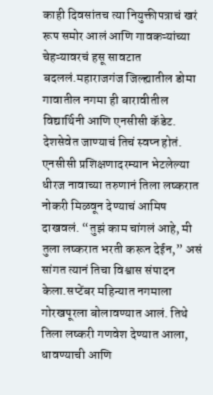काही दिवसांतच त्या नियुक्तीपत्राचं खरं रूप समोर आलं आणि गावकऱ्यांच्या चेहऱ्यावरचं हसू सावटात बदललं.महाराजगंज जिल्ह्यातील डोमा गावातील नगमा ही बारावीतील विद्यार्थिनी आणि एनसीसी कॅडेट. देशसेवेत जाण्याचं तिचं स्वप्न होतं. एनसीसी प्रशिक्षणादरम्यान भेटलेल्या धीरज नावाच्या तरुणानं तिला लष्करात नोकरी मिळवून देण्याचं आमिष दाखवलं. “तुझं काम चांगलं आहे, मी तुला लष्करात भरती करून देईन,” असं सांगत त्यानं तिचा विश्वास संपादन केला.सप्टेंबर महिन्यात नगमाला गोरखपूरला बोलावण्यात आलं. तिथे तिला लष्करी गणवेश देण्यात आला, धावण्याची आणि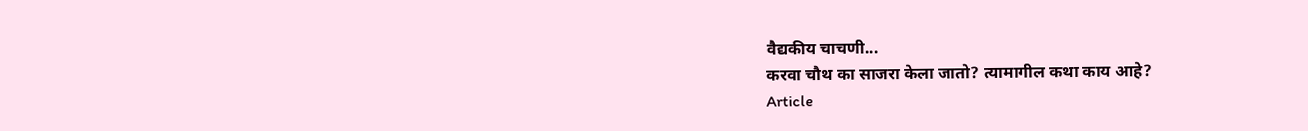वैद्यकीय चाचणी...
करवा चौथ का साजरा केला जातो? त्यामागील कथा काय आहे?
Article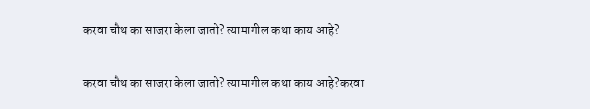करवा चौथ का साजरा केला जातो? त्यामागील कथा काय आहे?

करवा चौथ का साजरा केला जातो? त्यामागील कथा काय आहे?करवा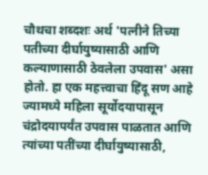चौथचा शब्दशः अर्थ 'पत्नीने तिच्या पतीच्या दीर्घायुष्यासाठी आणि कल्याणासाठी ठेवलेला उपवास' असा होतो. हा एक महत्त्वाचा हिंदू सण आहे ज्यामध्ये महिला सूर्योदयापासून चंद्रोदयापर्यंत उपवास पाळतात आणि त्यांच्या पतींच्या दीर्घायुष्यासाठी,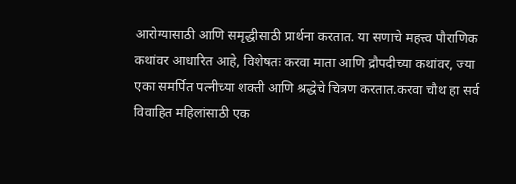आरोग्यासाठी आणि समृद्धीसाठी प्रार्थना करतात. या सणाचे महत्त्व पौराणिक कथांवर आधारित आहे, विशेषतः करवा माता आणि द्रौपदीच्या कथांवर, ज्या एका समर्पित पत्नीच्या शक्ती आणि श्रद्धेचे चित्रण करतात.करवा चौथ हा सर्व विवाहित महिलांसाठी एक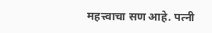महत्त्वाचा सण आहे. पत्नी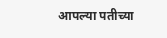आपल्या पतीच्या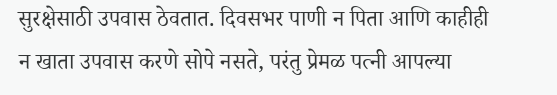सुरक्षेसाठी उपवास ठेवतात. दिवसभर पाणी न पिता आणि काहीही न खाता उपवास करणे सोपे नसते, परंतु प्रेमळ पत्नी आपल्या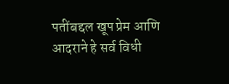पतींबद्दल खूप प्रेम आणि आदराने हे सर्व विधी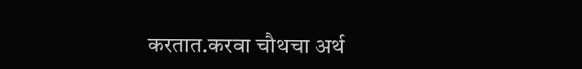करतात.करवा चौथचा अर्थ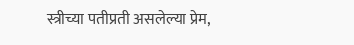स्त्रीच्या पतीप्रती असलेल्या प्रेम,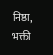निष्ठा, भक्ती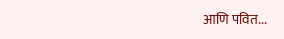आणि पवित...